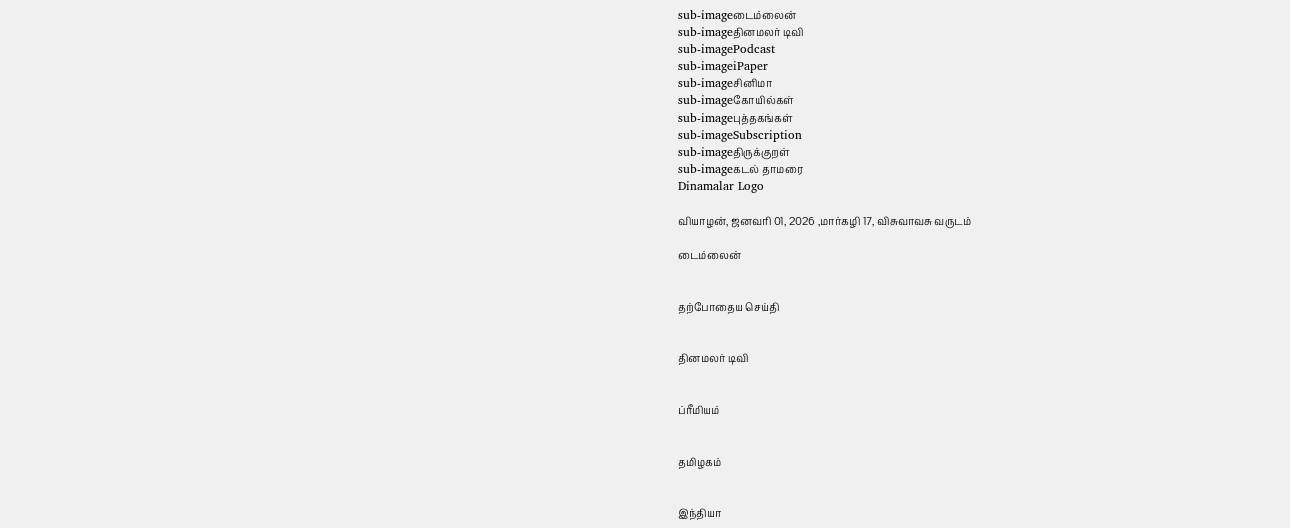sub-imageடைம்லைன்
sub-imageதினமலர் டிவி
sub-imagePodcast
sub-imageiPaper
sub-imageசினிமா
sub-imageகோயில்கள்
sub-imageபுத்தகங்கள்
sub-imageSubscription
sub-imageதிருக்குறள்
sub-imageகடல் தாமரை
Dinamalar Logo

வியாழன், ஜனவரி 01, 2026 ,மார்கழி 17, விசுவாவசு வருடம்

டைம்லைன்


தற்போதைய செய்தி


தினமலர் டிவி


ப்ரீமியம்


தமிழகம்


இந்தியா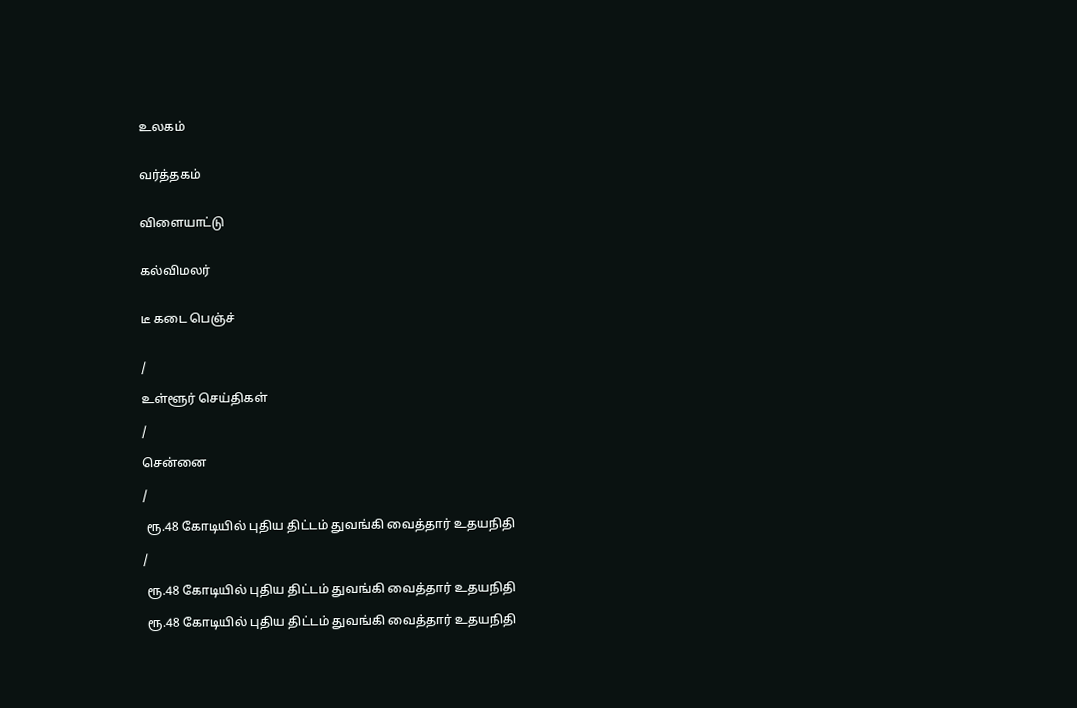உலகம்


வர்த்தகம்


விளையாட்டு


கல்விமலர்


டீ கடை பெஞ்ச்


/

உள்ளூர் செய்திகள்

/

சென்னை

/

 ரூ.48 கோடியில் புதிய திட்டம் துவங்கி வைத்தார் உதயநிதி

/

 ரூ.48 கோடியில் புதிய திட்டம் துவங்கி வைத்தார் உதயநிதி

 ரூ.48 கோடியில் புதிய திட்டம் துவங்கி வைத்தார் உதயநிதி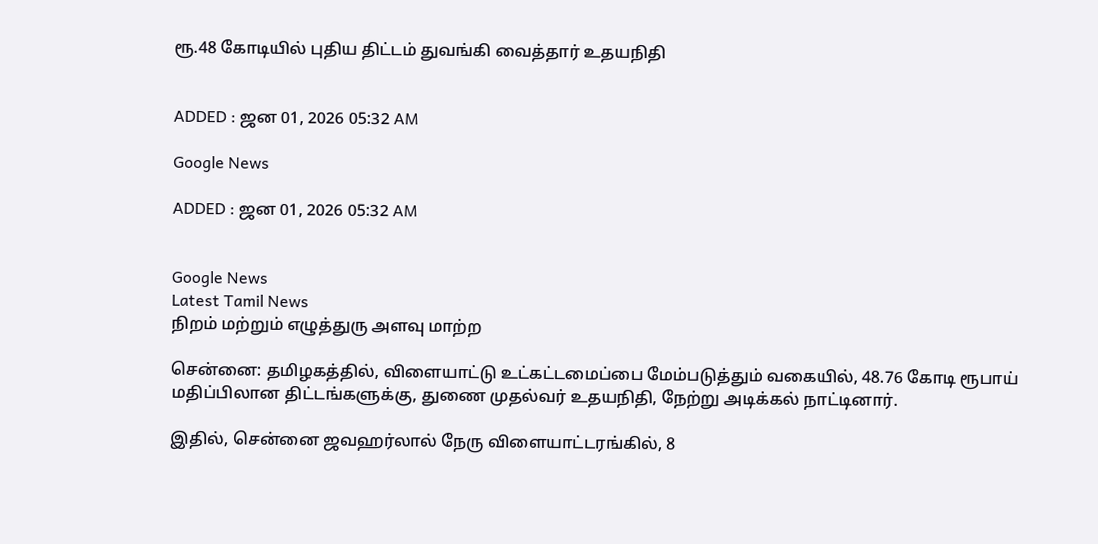ரூ.48 கோடியில் புதிய திட்டம் துவங்கி வைத்தார் உதயநிதி


ADDED : ஜன 01, 2026 05:32 AM

Google News

ADDED : ஜன 01, 2026 05:32 AM


Google News
Latest Tamil News
நிறம் மற்றும் எழுத்துரு அளவு மாற்ற

சென்னை: தமிழகத்தில், விளையாட்டு உட்கட்டமைப்பை மேம்படுத்தும் வகையில், 48.76 கோடி ரூபாய் மதிப்பிலான திட்டங்களுக்கு, துணை முதல்வர் உதயநிதி, நேற்று அடிக்கல் நாட்டினார்.

இதில், சென்னை ஜவஹர்லால் நேரு விளையாட்டரங்கில், 8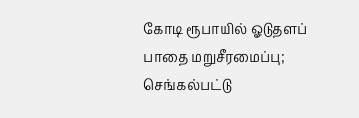கோடி ரூபாயில் ஓடுதளப் பாதை மறுசீரமைப்பு; செங்கல்பட்டு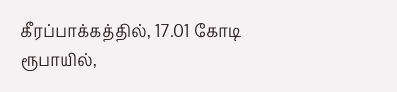கீரப்பாக்கத்தில், 17.01 கோடி ரூபாயில்,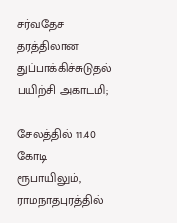சர்வதேச தரத்திலான துப்பாக்கிச்சுடுதல் பயிற்சி அகாடமி;

சேலத்தில் 11.40 கோடி ரூபாயிலும், ராமநாதபுரத்தில்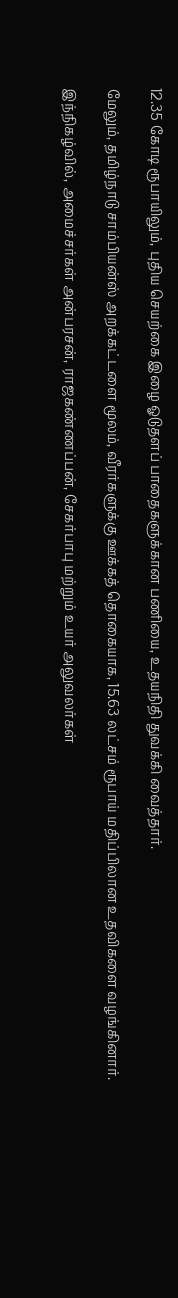12.35 கோடி ரூபாயிலும், புதிய செயற்கை இழை ஓடுதளப் பாதைகளுக்கான பணியை, உதயநிதி துவக்கி வைத்தார்.

மேலும், தமிழ்நாடு சாம்பியன்ஸ் அறக்கட்டளை மூலம், வீரர்களுக்கு ஊக்கத் தொகையாக, 15.63 லட்சம் ரூபாய் மதிப்பிலான உதவிகளை வழங்கினார்.

இந்நிகழ்வில், அமைச்சர்கள் அன்பரசன், ராஜகண்ணப்பன், சேகர்பாபு மற்றும் உயர் அலுவலர்கள்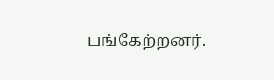பங்கேற்றனர்.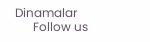Dinamalar
      Follow us